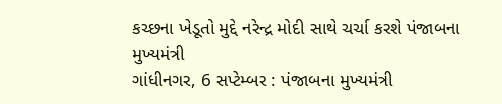કચ્છના ખેડૂતો મુદ્દે નરેન્દ્ર મોદી સાથે ચર્ચા કરશે પંજાબના મુખ્યમંત્રી
ગાંધીનગર, 6 સપ્ટેમ્બર : પંજાબના મુખ્યમંત્રી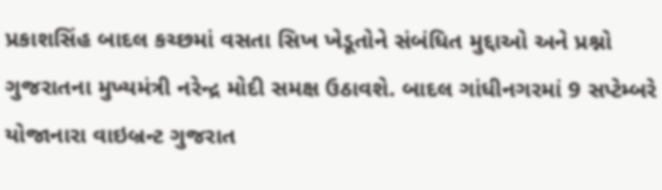પ્રકાશસિંહ બાદલ કચ્છમાં વસતા સિખ ખેડૂતોને સંબંધિત મુદ્દાઓ અને પ્રશ્નો ગુજરાતના મુખ્યમંત્રી નરેન્દ્ર મોદી સમક્ષ ઉઠાવશે. બાદલ ગાંધીનગરમાં 9 સપ્ટેમ્બરે યોજાનારા વાઇબ્રન્ટ ગુજરાત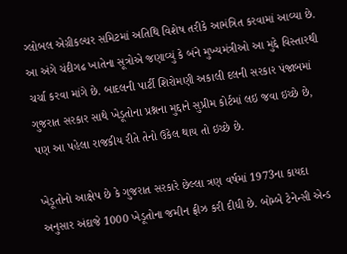ગ્લોબલ એગ્રીકલ્ચર સમિટમાં અતિથિ વિશેષ તરીકે આમંત્રિત કરવામાં આવ્યા છે.
આ અંગે ચંદીગઢ ખાતેના સૂત્રોએ જણાવ્યું કે બંને મુખ્યમંત્રીઓ આ મુદ્દે વિસ્તારથી ચર્ચા કરવા માંગે છે. બાદલની પાર્ટી શિરોમણી અકાલી દલની સરકાર પંજાબમાં ગુજરાત સરકાર સાથે ખેડૂતોના પ્રશ્નના મુદ્દાને સુપ્રીમ કોર્ટમાં લઇ જવા ઇચ્છે છે, પણ આ પહેલા રાજકીય રીતે તેનો ઉકેલ થાય તો ઇચ્છે છે.

ખેડૂતોનો આક્ષેપ છે કે ગુજરાત સરકારે છેલ્લા ત્રણ વર્ષમાં 1973ના કાયદા અનુસાર અંદાજે 1000 ખેડૂતોના જમીન ફ્રીઝ કરી દીધી છે. બોમ્બે ટેનેન્સી એન્ડ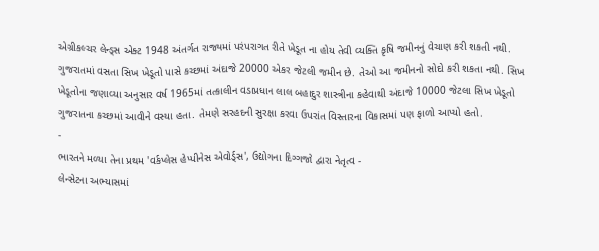એગ્રીકલ્ચર લેન્ડ્સ એક્ટ 1948 અંતર્ગત રાજ્યમાં પરંપરાગત રીતે ખેડૂત ના હોય તેવી વ્યક્તિ કૃષિ જમીનનું વેચાણ કરી શકતી નથી.
ગુજરાતમાં વસતા સિખ ખેડૂતો પાસે કચ્છમાં અંદાજે 20000 એકર જેટલી જમીન છે. તેઓ આ જમીનનો સોદો કરી શકતા નથી. સિખ ખેડૂતોના જણાવ્યા અનુસાર વર્ષ 1965માં તત્કાલીન વડાપ્રધાન લાલ બહાદુર શાસ્ત્રીના કહેવાથી અંદાજે 10000 જેટલા સિખ ખેડૂતો ગુજરાતના કચ્છમાં આવીને વસ્યા હતા. તેમણે સરહદની સુરક્ષા કરવા ઉપરાંત વિસ્તારના વિકાસમાં પણ ફાળો આપ્યો હતો.
-
ભારતને મળ્યા તેના પ્રથમ 'વર્કપ્લેસ હેપ્પીનેસ એવોર્ડ્સ', ઉદ્યોગના દિગ્ગજો દ્વારા નેતૃત્વ -
લેન્સેટના અભ્યાસમાં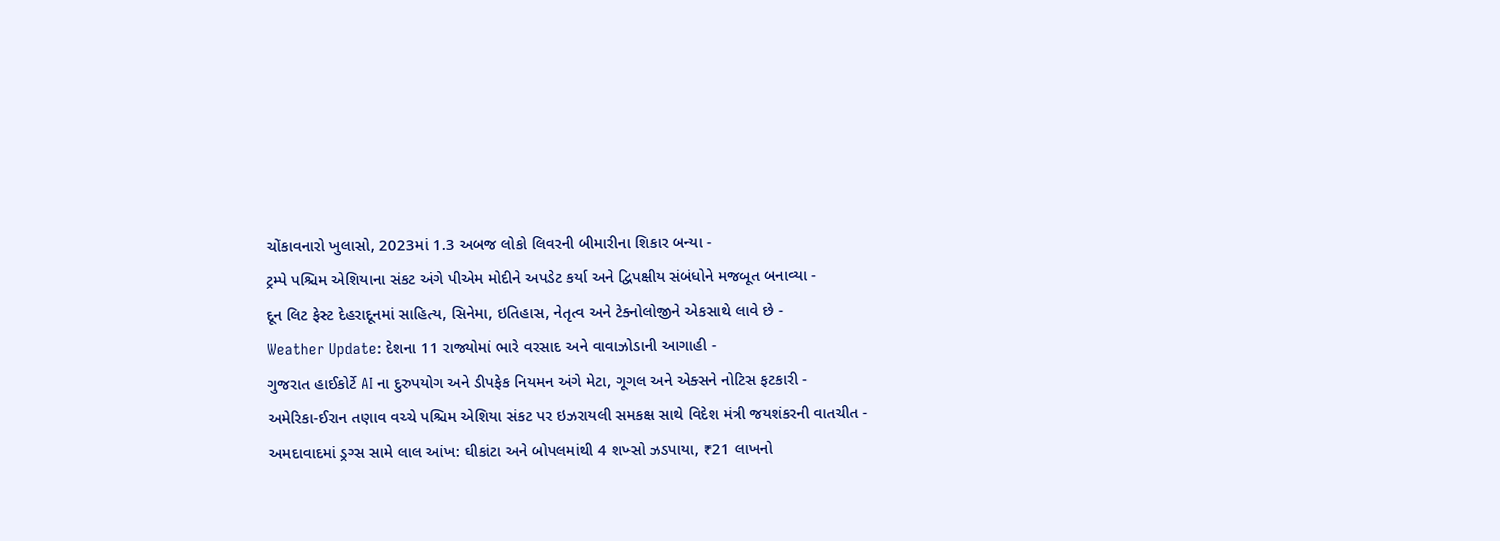ચોંકાવનારો ખુલાસો, 2023માં 1.3 અબજ લોકો લિવરની બીમારીના શિકાર બન્યા -
ટ્રમ્પે પશ્ચિમ એશિયાના સંકટ અંગે પીએમ મોદીને અપડેટ કર્યા અને દ્વિપક્ષીય સંબંધોને મજબૂત બનાવ્યા -
દૂન લિટ ફેસ્ટ દેહરાદૂનમાં સાહિત્ય, સિનેમા, ઇતિહાસ, નેતૃત્વ અને ટેક્નોલોજીને એકસાથે લાવે છે -
Weather Update: દેશના 11 રાજ્યોમાં ભારે વરસાદ અને વાવાઝોડાની આગાહી -
ગુજરાત હાઈકોર્ટે AI ના દુરુપયોગ અને ડીપફેક નિયમન અંગે મેટા, ગૂગલ અને એક્સને નોટિસ ફટકારી -
અમેરિકા-ઈરાન તણાવ વચ્ચે પશ્ચિમ એશિયા સંકટ પર ઇઝરાયલી સમકક્ષ સાથે વિદેશ મંત્રી જયશંકરની વાતચીત -
અમદાવાદમાં ડ્રગ્સ સામે લાલ આંખ: ઘીકાંટા અને બોપલમાંથી 4 શખ્સો ઝડપાયા, ₹21 લાખનો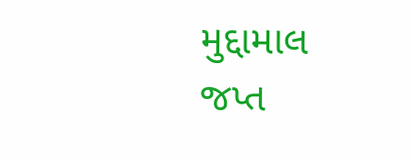મુદ્દામાલ જપ્ત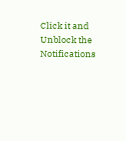Click it and Unblock the Notifications